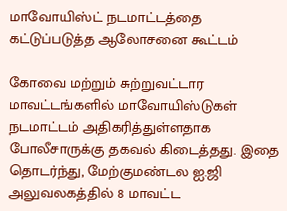மாவோயிஸ்ட் நடமாட்டத்தை கட்டுப்படுத்த ஆலோசனை கூட்டம்

கோவை மற்றும் சுற்றுவட்டார மாவட்டங்களில் மாவோயிஸ்டுகள் நடமாட்டம் அதிகரித்துள்ளதாக போலீசாருக்கு தகவல் கிடைத்தது. இதை தொடர்ந்து, மேற்குமண்டல ஐ.ஜி அலுவலகத்தில் 8 மாவட்ட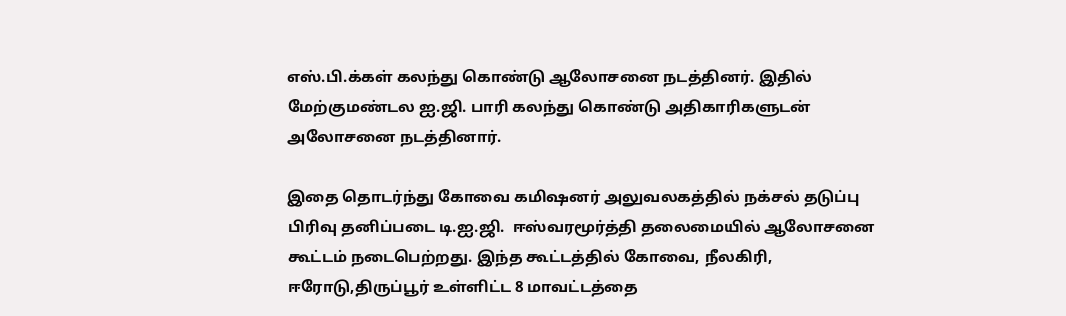எஸ்.பி.க்கள் கலந்து கொண்டு ஆலோசனை நடத்தினர். இதில் மேற்குமண்டல ஐ.ஜி. பாரி கலந்து கொண்டு அதிகாரிகளுடன் அலோசனை நடத்தினார்.

இதை தொடர்ந்து கோவை கமிஷனர் அலுவலகத்தில் நக்சல் தடுப்பு பிரிவு தனிப்படை டி.ஐ.ஜி.  ஈஸ்வரமூர்த்தி தலைமையில் ஆலோசனை கூட்டம் நடைபெற்றது. இந்த கூட்டத்தில் கோவை, நீலகிரி, ஈரோடு,திருப்பூர் உள்ளிட்ட 8 மாவட்டத்தை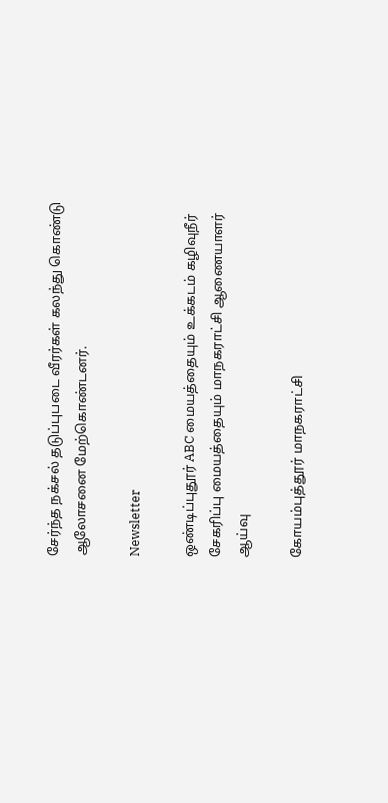சேர்ந்த நக்சல் தடுப்புபடை வீரர்கள் கலந்து கொண்டு ஆலோசனை மேற்கொண்டனர்.

Newsletter

ஒண்டிப்புதூர் ABC மையத்தையும் உக்கடம் கழிவுநீர் சேகரிப்பு மையத்தையும் மாநகராட்சி ஆணையாளர் ஆய்வு

கோயம்புத்தூர் மாநகராட்சி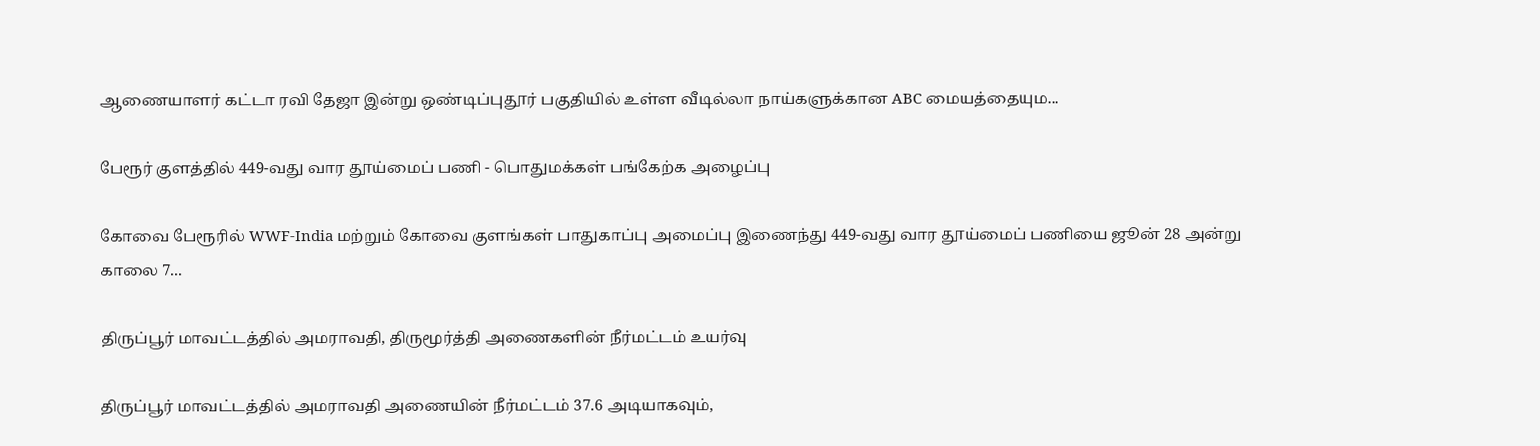ஆணையாளர் கட்டா ரவி தேஜா இன்று ஒண்டிப்புதூர் பகுதியில் உள்ள வீடில்லா நாய்களுக்கான ABC மையத்தையும...

பேரூர் குளத்தில் 449-வது வார தூய்மைப் பணி - பொதுமக்கள் பங்கேற்க அழைப்பு

கோவை பேரூரில் WWF-India மற்றும் கோவை குளங்கள் பாதுகாப்பு அமைப்பு இணைந்து 449-வது வார தூய்மைப் பணியை ஜூன் 28 அன்று காலை 7...

திருப்பூர் மாவட்டத்தில் அமராவதி, திருமூர்த்தி அணைகளின் நீர்மட்டம் உயர்வு

திருப்பூர் மாவட்டத்தில் அமராவதி அணையின் நீர்மட்டம் 37.6 அடியாகவும்,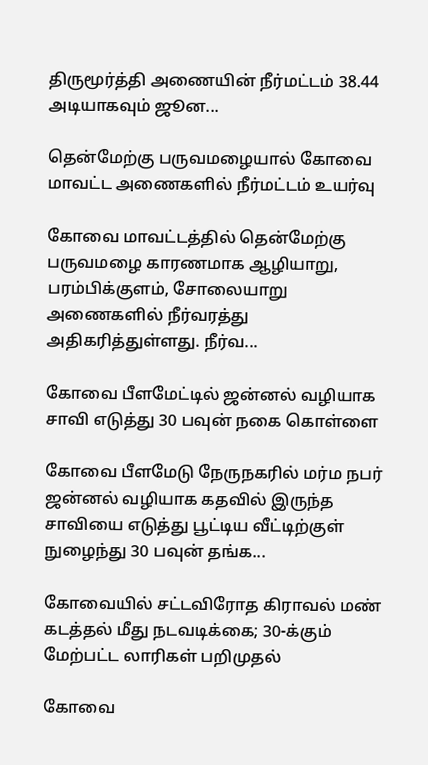திருமூர்த்தி அணையின் நீர்மட்டம் 38.44 அடியாகவும் ஜூன...

தென்மேற்கு பருவமழையால் கோவை மாவட்ட அணைகளில் நீர்மட்டம் உயர்வு

கோவை மாவட்டத்தில் தென்மேற்கு பருவமழை காரணமாக ஆழியாறு, பரம்பிக்குளம், சோலையாறு அணைகளில் நீர்வரத்து அதிகரித்துள்ளது. நீர்வ...

கோவை பீளமேட்டில் ஜன்னல் வழியாக சாவி எடுத்து 30 பவுன் நகை கொள்ளை

கோவை பீளமேடு நேருநகரில் மர்ம நபர் ஜன்னல் வழியாக கதவில் இருந்த சாவியை எடுத்து பூட்டிய வீட்டிற்குள் நுழைந்து 30 பவுன் தங்க...

கோவையில் சட்டவிரோத கிராவல் மண் கடத்தல் மீது நடவடிக்கை; 30-க்கும் மேற்பட்ட லாரிகள் பறிமுதல்

கோவை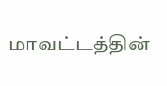மாவட்டத்தின்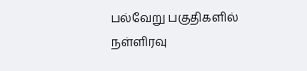பல்வேறு பகுதிகளில் நள்ளிரவு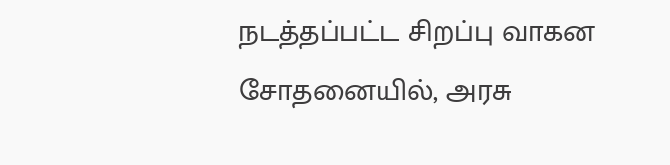நடத்தப்பட்ட சிறப்பு வாகன சோதனையில், அரசு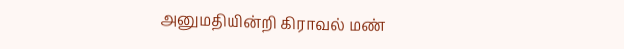அனுமதியின்றி கிராவல் மண்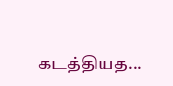கடத்தியத...